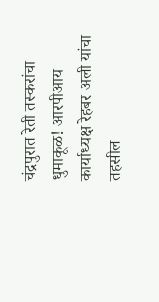चंद्रपुरात रेती तस्करांचा धुमाकूळ! आरपीआय कार्याध्यक्ष रेहबर अली यांचा तहसील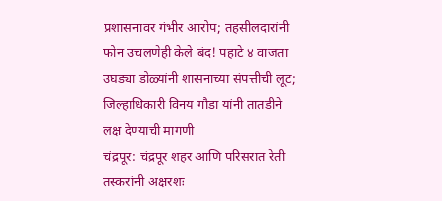प्रशासनावर गंभीर आरोप; तहसीलदारांनी फोन उचलणेही केले बंद! पहाटे ४ वाजता उघड्या डोळ्यांनी शासनाच्या संपत्तीची लूट; जिल्हाधिकारी विनय गौडा यांनी तातडीने लक्ष देण्याची मागणी
चंद्रपूर: चंद्रपूर शहर आणि परिसरात रेती तस्करांनी अक्षरशः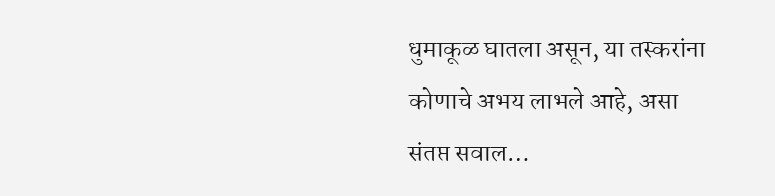धुमाकूळ घातला असून, या तस्करांना कोणाचे अभय लाभले आहे, असा संतप्त सवाल…